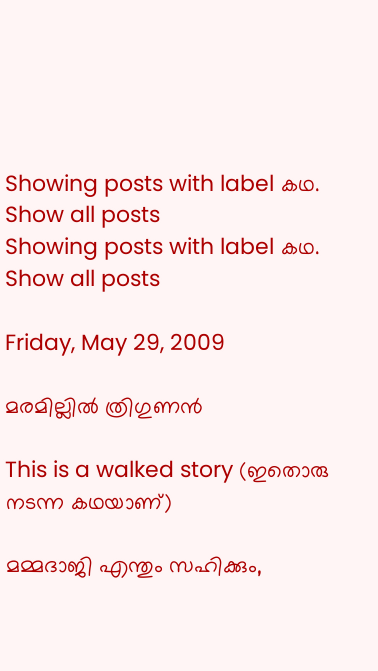Showing posts with label കഥ. Show all posts
Showing posts with label കഥ. Show all posts

Friday, May 29, 2009

മരമില്ലില്‍ ത്രിഗുണന്‍

This is a walked story (ഇതൊരു നടന്ന കഥയാണ്)

മമ്മദാജി എന്തും സഹിക്കും,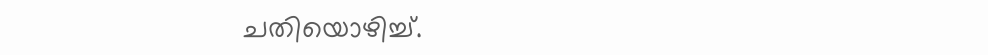ചതിയൊഴിച്ച്.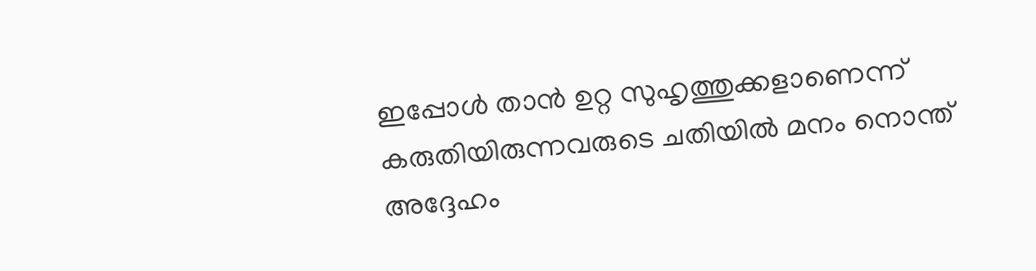ഇപ്പോള്‍ താന്‍ ഉറ്റ സുഹൃത്തുക്കളാണെന്ന് കരുതിയിരുന്നവരുടെ ചതിയില്‍ മനം നൊന്ത് അദ്ദേഹം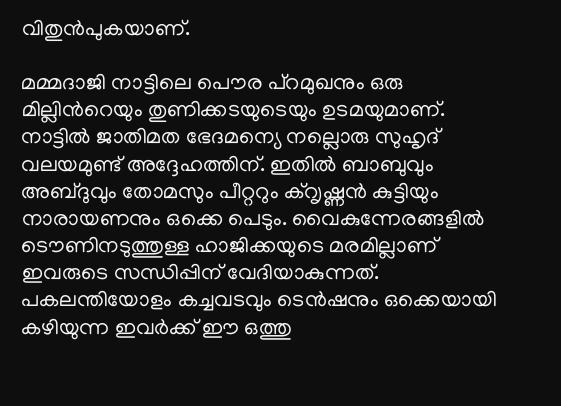വിതുന്‍പുകയാണ്.

മമ്മദാജി നാട്ടിലെ പൌര പ്റമുഖനും ഒരു മില്ലിന്‍റെയും തുണിക്കടയുടെയും ഉടമയുമാണ്. നാട്ടില്‍ ജാതിമത ഭേദമന്യെ നല്ലൊരു സുഹൃദ് വലയമുണ്ട് അദ്ദേഹത്തിന്. ഇതില്‍ ബാബുവും അബ്ദുവും തോമസും പീറ്ററും ക്റൃഷ്ണന്‍ കുട്ടിയും നാരായണനും ഒക്കെ പെടും. വൈകുന്നേരങ്ങളില്‍ ടൌണിനടുത്തുള്ള ഹാജിക്കയുടെ മരമില്ലാണ് ഇവരുടെ സന്ധിപ്പിന് വേദിയാകുന്നത്. പകലന്തിയോളം കച്ചവടവും ടെന്‍ഷനും ഒക്കെയായി കഴിയുന്ന ഇവര്‍ക്ക് ഈ ഒത്തു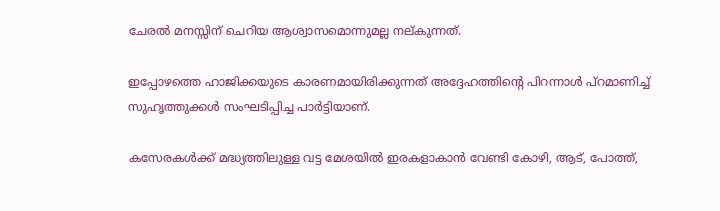ചേരല്‍ മനസ്സിന് ചെറിയ ആശ്വാസമൊന്നുമല്ല നല്കുന്നത്.

ഇപ്പോഴത്തെ ഹാജിക്കയുടെ കാരണമായിരിക്കുന്നത് അദ്ദേഹത്തിന്‍റെ പിറന്നാള്‍ പ്റമാണിച്ച് സുഹൃത്തുക്കള്‍ സംഘടിപ്പിച്ച പാര്‍ട്ടിയാണ്.

കസേരകള്‍ക്ക് മദ്ധ്യത്തിലുള്ള വട്ട മേശയില്‍ ഇരകളാകാന്‍ വേണ്ടി കോഴി, ആട്, പോത്ത്,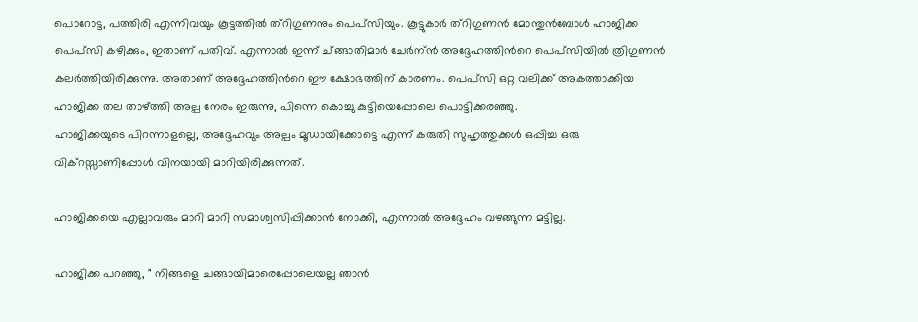പൊറോട്ട, പത്തിരി എന്നിവയും കൂട്ടത്തില്‍ ത്റിഗുണനും പെപ്സിയും. കൂട്ടുകാര്‍ ത്റിഗുണന്‍ മോന്തുന്‍ബോള്‍ ഹാജിക്ക പെപ്സി കഴിക്കും, ഇതാണ് പതിവ്. എന്നാല്‍ ഇന്ന് ച്ങ്ങാതിമാര്‍ ചേര്‍ന്ന്‍ അദ്ദേഹത്തിന്‍റെ പെപ്സിയില്‍ ത്രിഗുണന്‍ കലര്‍ത്തിയിരിക്കുന്നു. അതാണ് അദ്ദേഹത്തിന്‍റെ ഈ ക്ഷോഭത്തിന് കാരണം. പെപ്സി ഒറ്റ വലിക്ക് അകത്താക്കിയ ഹാജിക്ക തല താഴ്ത്തി അല്പ നേരം ഇരുന്നു, പിന്നെ കൊച്ചു കുട്ടിയെപ്പോലെ പൊട്ടിക്കരഞ്ഞു.
ഹാജിക്കയുടെ പിറന്നാളല്ലെ, അദ്ദേഹവും അല്പം മൂഡായിക്കോട്ടെ എന്ന് കരുതി സുഹൃത്തുക്കള്‍ ഒപ്പിച്ച ഒരു വിക്റസ്സാണിപ്പോള്‍ വിനയായി മാറിയിരിക്കുന്നത്.

ഹാജിക്കയെ എല്ലാവരും മാറി മാറി സമാശ്വസിപ്പിക്കാന്‍ നോക്കി, എന്നാല്‍ അദ്ദേഹം വഴങ്ങുന്ന മട്ടില്ല.

ഹാജിക്ക പറഞ്ഞു, " നിങ്ങളെ ചങ്ങായിമാരെപ്പോലെയല്ല ഞാന്‍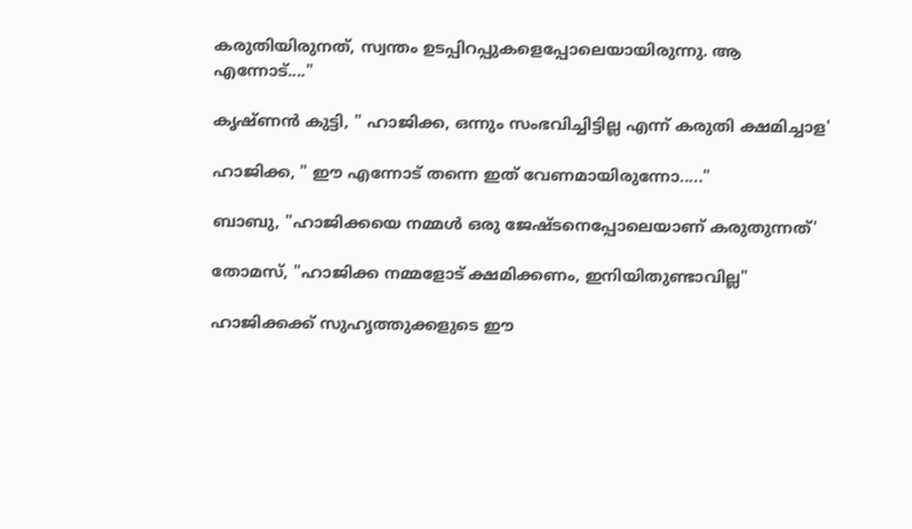കരുതിയിരുനത്, സ്വന്തം ഉടപ്പിറപ്പുകളെപ്പോലെയായിരുന്നു. ആ എന്നോട്...."

കൃഷ്ണന്‍ കുട്ടി, " ഹാജിക്ക, ഒന്നും സംഭവിച്ചിട്ടില്ല എന്ന് കരുതി ക്ഷമിച്ചാള'

ഹാജിക്ക, " ഈ എന്നോട് തന്നെ ഇത് വേണമായിരുന്നോ....."

ബാബു, "ഹാജിക്കയെ നമ്മള്‍ ഒരു ജേഷ്ടനെപ്പോലെയാണ് കരുതുന്നത്'

തോമസ്, "ഹാജിക്ക നമ്മളോട് ക്ഷമിക്കണം, ഇനിയിതുണ്ടാവില്ല"

ഹാജിക്കക്ക് സുഹൃത്തുക്കളുടെ ഈ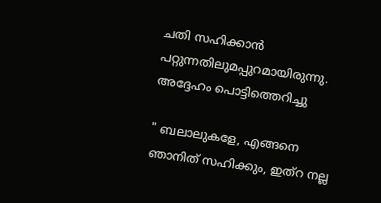ചതി സഹിക്കാന്‍ പറ്റുന്നതിലുമപ്പുറമായിരുന്നു. അദ്ദേഹം പൊട്ടിത്തെറിച്ചു

" ബലാലുകളേ, എങ്ങനെ ഞാനിത് സഹിക്കും, ഇത്റ നല്ല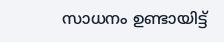സാധനം ഉണ്ടായിട്ട്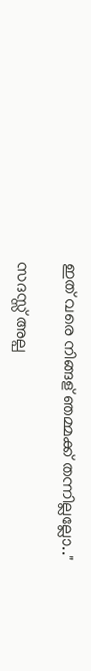ഇത് വരെ നിങ്ങ‍ള് ഞമ്മക്ക് തന്നില്ലല്ലോ.."

സദസ്സ് അല്പ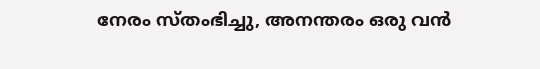നേരം സ്തംഭിച്ചു, അനന്തരം ഒരു വന്‍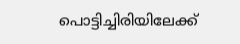പൊട്ടിച്ചിരിയിലേക്ക്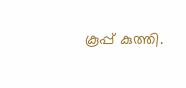കൂപ്പ് കുത്തി.